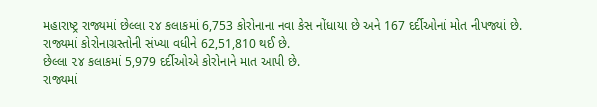મહારાષ્ટ્ર રાજ્યમાં છેલ્લા ૨૪ કલાકમાં 6,753 કોરોનાના નવા કેસ નોંધાયા છે અને 167 દર્દીઓનાં મોત નીપજ્યાં છે.
રાજ્યમાં કોરોનાગ્રસ્તોની સંખ્યા વધીને 62,51,810 થઈ છે.
છેલ્લા ૨૪ કલાકમાં 5,979 દર્દીઓએ કોરોનાને માત આપી છે.
રાજ્યમાં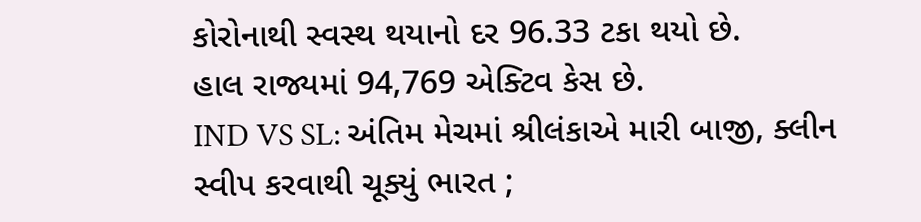કોરોનાથી સ્વસ્થ થયાનો દર 96.33 ટકા થયો છે.
હાલ રાજ્યમાં 94,769 એક્ટિવ કેસ છે.
IND VS SL: અંતિમ મેચમાં શ્રીલંકાએ મારી બાજી, ક્લીન સ્વીપ કરવાથી ચૂક્યું ભારત ;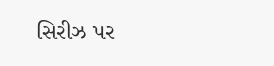સિરીઝ પર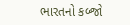ભારતનો કબ્જો